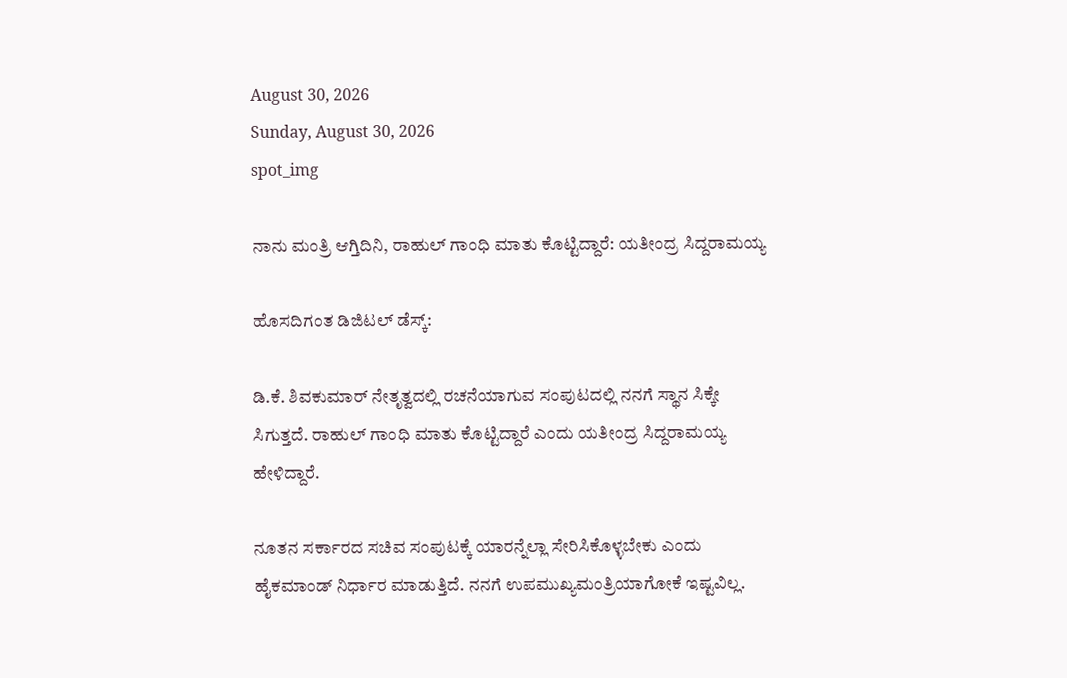August 30, 2026
Sunday, August 30, 2026
spot_img

ನಾನು ಮಂತ್ರಿ ಆಗ್ತಿದಿನಿ, ರಾಹುಲ್‌ ಗಾಂಧಿ ಮಾತು ಕೊಟ್ಟಿದ್ದಾರೆ: ಯತೀಂದ್ರ ಸಿದ್ದರಾಮಯ್ಯ

ಹೊಸದಿಗಂತ ಡಿಜಿಟಲ್‌ ಡೆಸ್ಕ್‌:

ಡಿ.ಕೆ. ಶಿವಕುಮಾರ್‌ ನೇತೃತ್ವದಲ್ಲಿ ರಚನೆಯಾಗುವ ಸಂಪುಟದಲ್ಲಿ ನನಗೆ ಸ್ಥಾನ ಸಿಕ್ಕೇ ಸಿಗುತ್ತದೆ. ರಾಹುಲ್‌ ಗಾಂಧಿ ಮಾತು ಕೊಟ್ಟಿದ್ದಾರೆ ಎಂದು ಯತೀಂದ್ರ ಸಿದ್ದರಾಮಯ್ಯ ಹೇಳಿದ್ದಾರೆ.

ನೂತನ ಸರ್ಕಾರದ ಸಚಿವ ಸಂಪುಟಕ್ಕೆ ಯಾರನ್ನೆಲ್ಲಾ ಸೇರಿಸಿಕೊಳ್ಳಬೇಕು ಎಂದು ಹೈಕಮಾಂಡ್‌ ನಿರ್ಧಾರ ಮಾಡುತ್ತಿದೆ. ನನಗೆ ಉಪಮುಖ್ಯಮಂತ್ರಿಯಾಗೋಕೆ ಇಷ್ಟವಿಲ್ಲ.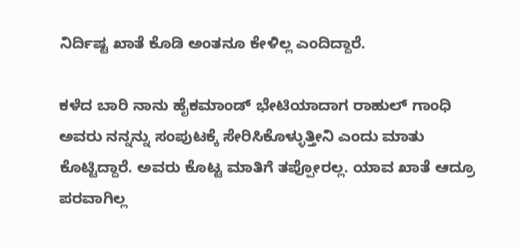ನಿರ್ದಿಷ್ಟ ಖಾತೆ ಕೊಡಿ ಅಂತನೂ ಕೇಳಿಲ್ಲ ಎಂದಿದ್ದಾರೆ.

ಕಳೆದ ಬಾರಿ ನಾನು ಹೈಕಮಾಂಡ್‌ ಭೇಟಿಯಾದಾಗ ರಾಹುಲ್‌ ಗಾಂಧಿ ಅವರು ನನ್ನನ್ನು ಸಂಪುಟಕ್ಕೆ ಸೇರಿಸಿಕೊಳ್ಳುತ್ತೀನಿ ಎಂದು ಮಾತು ಕೊಟ್ಟಿದ್ದಾರೆ. ಅವರು ಕೊಟ್ಟ ಮಾತಿಗೆ ತಪ್ಪೋರಲ್ಲ. ಯಾವ ಖಾತೆ ಆದ್ರೂ ಪರವಾಗಿಲ್ಲ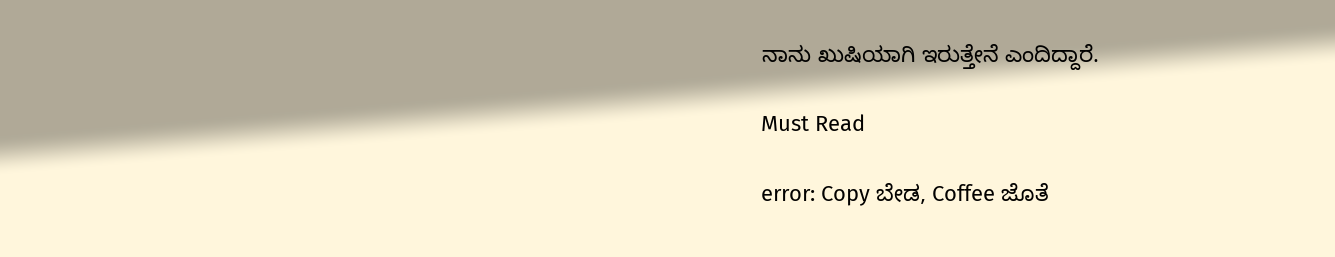ನಾನು ಖುಷಿಯಾಗಿ ಇರುತ್ತೇನೆ ಎಂದಿದ್ದಾರೆ.

Must Read

error: Copy ಬೇಡ, Coffee ಜೊತೆ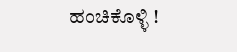ಹಂಚಿಕೊಳ್ಳಿ !